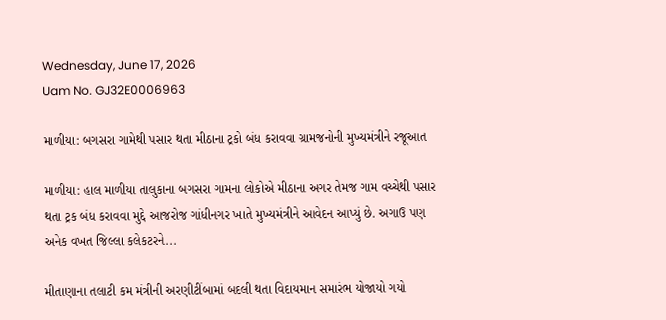Wednesday, June 17, 2026
Uam No. GJ32E0006963

માળીયા: બગસરા ગામેથી પસાર થતા મીઠાના ટ્રકો બંધ કરાવવા ગ્રામજનોની મુખ્યમંત્રીને રજૂઆત

માળીયા: હાલ માળીયા તાલુકાના બગસરા ગામના લોકોએ મીઠાના અગર તેમજ ગામ વચ્ચેથી પસાર થતા ટ્રક બંધ કરાવવા મુદ્દે આજરોજ ગાંધીનગર ખાતે મુખ્યમંત્રીને આવેદન આપ્યું છે. અગાઉ પણ અનેક વખત જિલ્લા કલેકટરને...

મીતાણાના તલાટી કમ મંત્રીની અરણીટીંબામાં બદલી થતા વિદાયમાન સમારંભ યોજાયો ગયો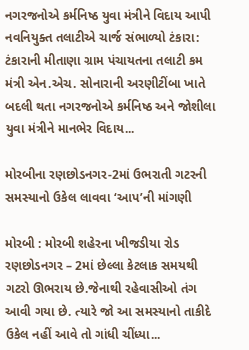નગરજનોએ કર્મનિષ્ઠ યુવા મંત્રીને વિદાય આપી નવનિયુક્ત તલાટીએ ચાર્જ સંભાળ્યો ટંકારા: ટંકારાની મીતાણા ગ્રામ પંચાયતના તલાટી કમ મંત્રી એન.એચ. સોનારાની અરણીટીંબા ખાતે બદલી થતા નગરજનોએ કર્મનિષ્ઠ અને જોશીલા યુવા મંત્રીને માનભેર વિદાય...

મોરબીના રણછોડનગર-2માં ઉભરાતી ગટરની સમસ્યાનો ઉકેલ લાવવા ‘આપ’ની માંગણી

મોરબી : મોરબી શહેરના ખીજડીયા રોડ રણછોડનગર – 2માં છેલ્લા કેટલાક સમયથી ગટરો ઊભરાય છે.જેનાથી રહેવાસીઓ તંગ આવી ગયા છે. ત્યારે જો આ સમસ્યાનો તાકીદે ઉકેલ નહીં આવે તો ગાંધી ચીંધ્યા...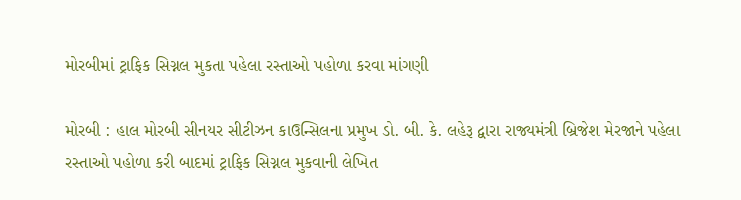મોરબીમાં ટ્રાફિક સિગ્નલ મુકતા પહેલા રસ્તાઓ પહોળા કરવા માંગણી

મોરબી : હાલ મોરબી સીનયર સીટીઝન કાઉન્સિલના પ્રમુખ ડો. બી. કે. લહેરૂ દ્વારા રાજ્યમંત્રી બ્રિજેશ મેરજાને પહેલા રસ્તાઓ પહોળા કરી બાદમાં ટ્રાફિક સિગ્નલ મુકવાની લેખિત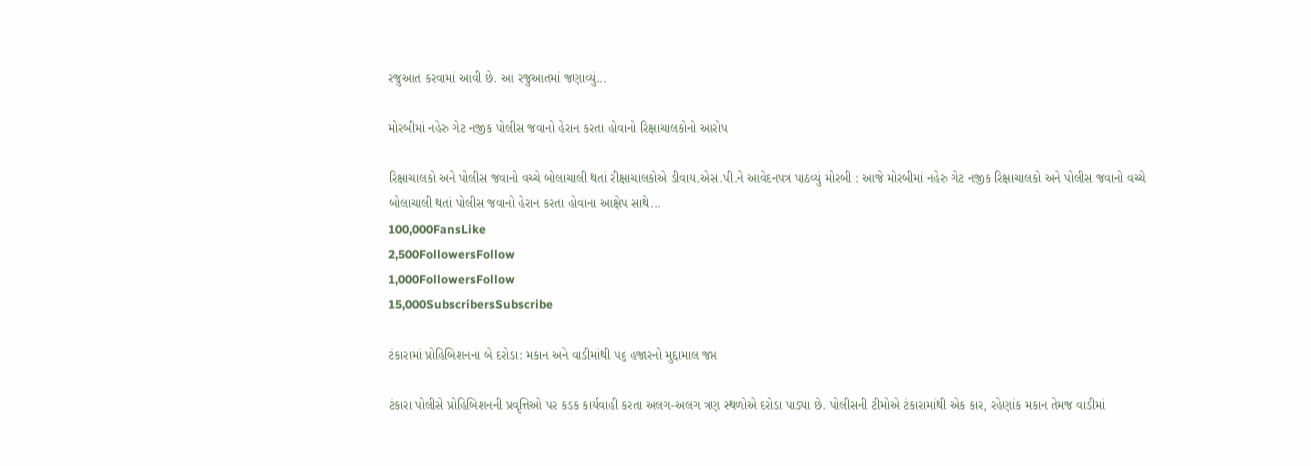રજુઆત કરવામાં આવી છે. આ રજુઆતમાં જણાવ્યું...

મોરબીમાં નહેરુ ગેટ નજીક પોલીસ જવાનો હેરાન કરતા હોવાનો રિક્ષાચાલકોનો આરોપ

રિક્ષાચાલકો અને પોલીસ જવાનો વચ્ચે બોલાચાલી થતાં રીક્ષાચાલકોએ ડીવાય.એસ.પી.ને આવેદનપત્ર પાઠવ્યું મોરબી : આજે મોરબીમાં નહેરુ ગેટ નજીક રિક્ષાચાલકો અને પોલીસ જવાનો વચ્ચે બોલાચાલી થતાં પોલીસ જવાનો હેરાન કરતા હોવાના આક્ષેપ સાથે...
100,000FansLike
2,500FollowersFollow
1,000FollowersFollow
15,000SubscribersSubscribe

ટંકારામાં પ્રોહિબિશનના બે દરોડા: મકાન અને વાડીમાંથી ૫૬ હજારનો મુદ્દામાલ જપ્ત

ટંકારા પોલીસે પ્રોહિબિશનની પ્રવૃત્તિઓ પર કડક કાર્યવાહી કરતા અલગ-અલગ ત્રણ સ્થળોએ દરોડા પાડ્યા છે. પોલીસની ટીમોએ ટંકારામાંથી એક કાર, રહેણાંક મકાન તેમજ વાડીમાં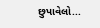છુપાવેલો...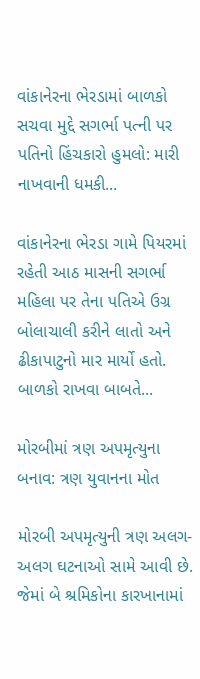વાંકાનેરના ભેરડામાં બાળકો સચવા મુદ્દે સગર્ભા પત્ની પર પતિનો હિંચકારો હુમલો: મારી નાખવાની ધમકી...

વાંકાનેરના ભેરડા ગામે પિયરમાં રહેતી આઠ માસની સગર્ભા મહિલા પર તેના પતિએ ઉગ્ર બોલાચાલી કરીને લાતો અને ઢીકાપાટુનો માર માર્યો હતો. બાળકો રાખવા બાબતે...

મોરબીમાં ત્રણ અપમૃત્યુના બનાવ: ત્રણ યુવાનના મોત

મોરબી અપમૃત્યુની ત્રણ અલગ-અલગ ઘટનાઓ સામે આવી છે. જેમાં બે શ્રમિકોના કારખાનામાં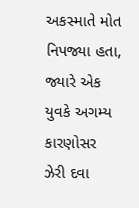અકસ્માતે મોત નિપજ્યા હતા, જ્યારે એક યુવકે અગમ્ય કારણોસર ઝેરી દવા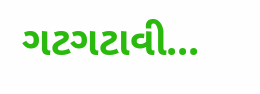ગટગટાવી...